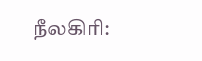நீலகிரி: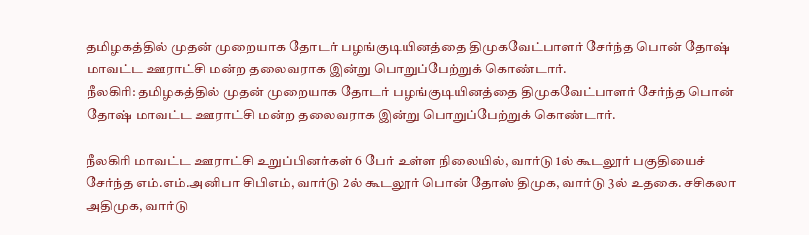தமிழகத்தில் முதன் முறையாக தோடர் பழங்குடியினத்தை திமுகவேட்பாளர் சேர்ந்த பொன் தோஷ் மாவட்ட ஊராட்சி மன்ற தலைவராக இன்று பொறுப்பேற்றுக் கொண்டார்.
நீலகிரி: தமிழகத்தில் முதன் முறையாக தோடர் பழங்குடியினத்தை திமுகவேட்பாளர் சேர்ந்த பொன் தோஷ் மாவட்ட ஊராட்சி மன்ற தலைவராக இன்று பொறுப்பேற்றுக் கொண்டார்.

நீலகிரி மாவட்ட ஊராட்சி உறுப்பினர்கள் 6 பேர் உள்ள நிலையில், வார்டு 1ல் கூடலூர் பகுதியைச் சேர்ந்த எம்.எம்.அனிபா சிபிஎம், வார்டு 2ல் கூடலூர் பொன் தோஸ் திமுக, வார்டு 3ல் உதகை. சசிகலா அதிமுக, வார்டு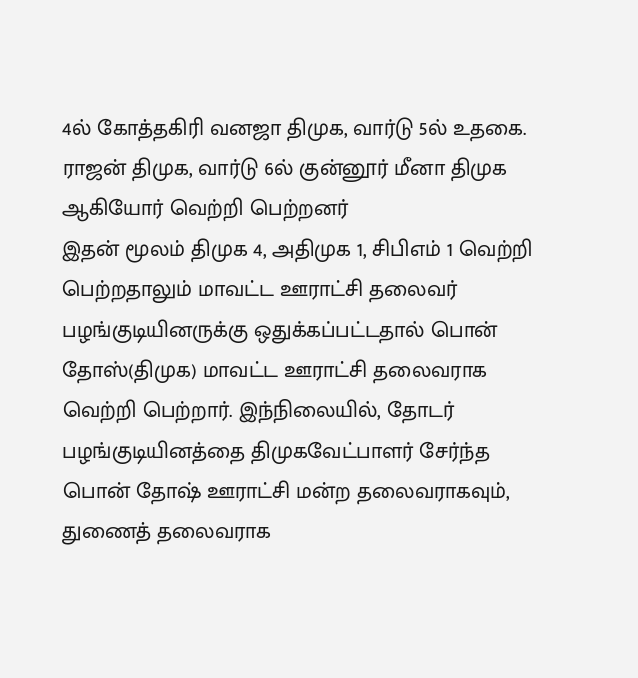4ல் கோத்தகிரி வனஜா திமுக, வார்டு 5ல் உதகை. ராஜன் திமுக, வார்டு 6ல் குன்னூர் மீனா திமுக ஆகியோர் வெற்றி பெற்றனர்
இதன் மூலம் திமுக 4, அதிமுக 1, சிபிஎம் 1 வெற்றி பெற்றதாலும் மாவட்ட ஊராட்சி தலைவர் பழங்குடியினருக்கு ஒதுக்கப்பட்டதால் பொன் தோஸ்(திமுக) மாவட்ட ஊராட்சி தலைவராக வெற்றி பெற்றார். இந்நிலையில், தோடர் பழங்குடியினத்தை திமுகவேட்பாளர் சேர்ந்த பொன் தோஷ் ஊராட்சி மன்ற தலைவராகவும், துணைத் தலைவராக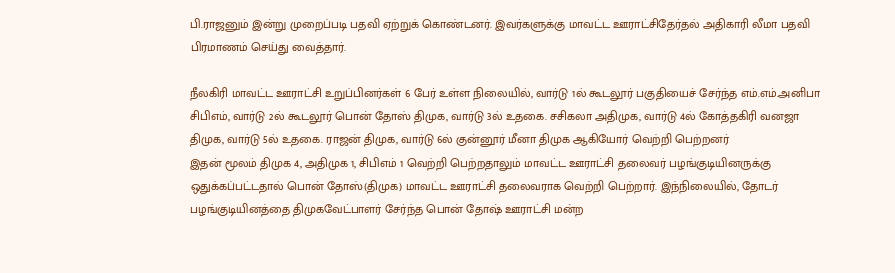பி.ராஜனும் இன்று முறைப்படி பதவி ஏற்றுக் கொண்டனர். இவர்களுக்கு மாவட்ட ஊராட்சிதேர்தல் அதிகாரி லீமா பதவி பிரமாணம் செய்து வைத்தார்.

நீலகிரி மாவட்ட ஊராட்சி உறுப்பினர்கள் 6 பேர் உள்ள நிலையில், வார்டு 1ல் கூடலூர் பகுதியைச் சேர்ந்த எம்.எம்.அனிபா சிபிஎம், வார்டு 2ல் கூடலூர் பொன் தோஸ் திமுக, வார்டு 3ல் உதகை. சசிகலா அதிமுக, வார்டு 4ல் கோத்தகிரி வனஜா திமுக, வார்டு 5ல் உதகை. ராஜன் திமுக, வார்டு 6ல் குன்னூர் மீனா திமுக ஆகியோர் வெற்றி பெற்றனர்
இதன் மூலம் திமுக 4, அதிமுக 1, சிபிஎம் 1 வெற்றி பெற்றதாலும் மாவட்ட ஊராட்சி தலைவர் பழங்குடியினருக்கு ஒதுக்கப்பட்டதால் பொன் தோஸ்(திமுக) மாவட்ட ஊராட்சி தலைவராக வெற்றி பெற்றார். இந்நிலையில், தோடர் பழங்குடியினத்தை திமுகவேட்பாளர் சேர்ந்த பொன் தோஷ் ஊராட்சி மன்ற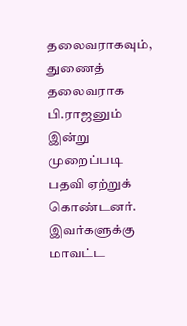தலைவராகவும், துணைத் தலைவராக பி.ராஜனும் இன்று முறைப்படி பதவி ஏற்றுக் கொண்டனர். இவர்களுக்கு மாவட்ட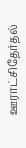ஊராட்சிதேர்தல்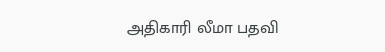அதிகாரி லீமா பதவி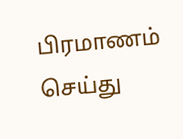பிரமாணம் செய்து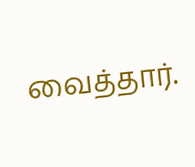வைத்தார்.